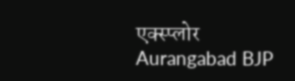एक्स्प्लोर
Aurangabad BJP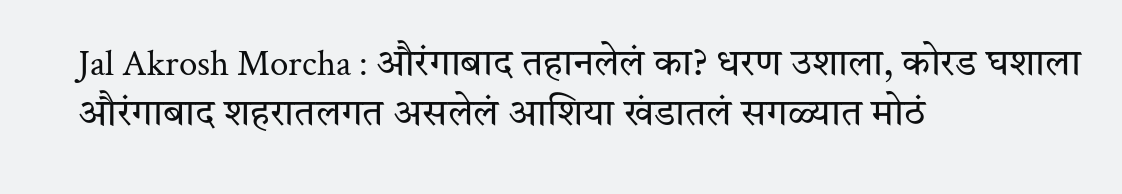Jal Akrosh Morcha : औरंगाबाद तहानलेलं का? धरण उशाला, कोरड घशाला
औरंगाबाद शहरातलगत असलेलं आशिया खंडातलं सगळ्यात मोठं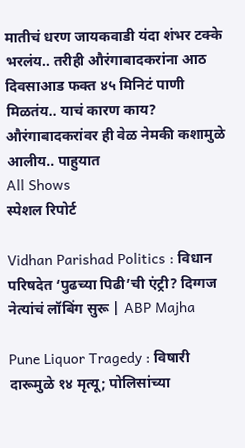मातीचं धरण जायकवाडी यंदा शंभर टक्के भरलंय.. तरीही औरंगाबादकरांना आठ दिवसाआड फक्त ४५ मिनिटं पाणी मिळतंय.. याचं कारण काय? औरंगाबादकरांवर ही वेळ नेमकी कशामुळे आलीय.. पाहुयात
All Shows
स्पेशल रिपोर्ट

Vidhan Parishad Politics : विधान परिषदेत ‘पुढच्या पिढी’ची एंट्री? दिग्गज नेत्यांचं लॉबिंग सुरू | ABP Majha

Pune Liquor Tragedy : विषारी दारूमुळे १४ मृत्यू; पोलिसांच्या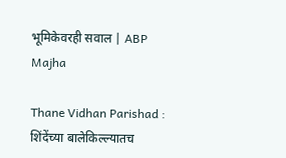भूमिकेवरही सवाल | ABP Majha

Thane Vidhan Parishad : शिंदेंच्या बालेकिल्ल्यातच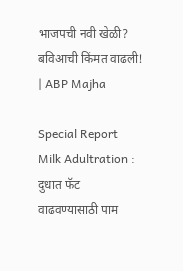भाजपची नवी खेळी? बविआची किंमत वाढली! | ABP Majha

Special Report Milk Adultration : दुधात फॅट वाढवण्यासाठी पाम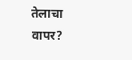तेलाचा वापर?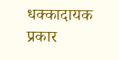धक्कादायक प्रकार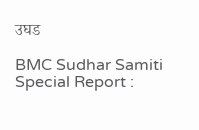उघड

BMC Sudhar Samiti Special Report :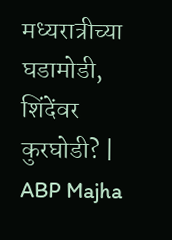मध्यरात्रीच्या घडामोडी, शिंदेंवर कुरघोडी? | ABP Majha